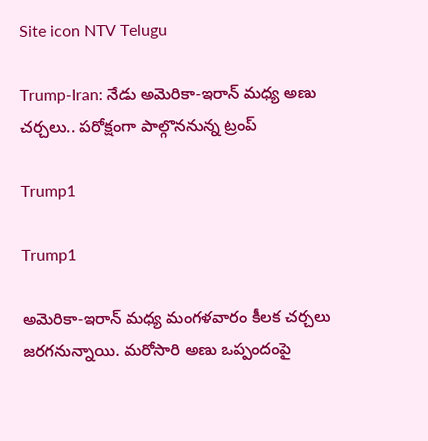Site icon NTV Telugu

Trump-Iran: నేడు అమెరికా-ఇరాన్ మధ్య అణు చర్చలు.. పరోక్షంగా పాల్గొననున్న ట్రంప్

Trump1

Trump1

అమెరికా-ఇరాన్ మధ్య మంగళవారం కీలక చర్చలు జరగనున్నాయి. మరోసారి అణు ఒప్పందంపై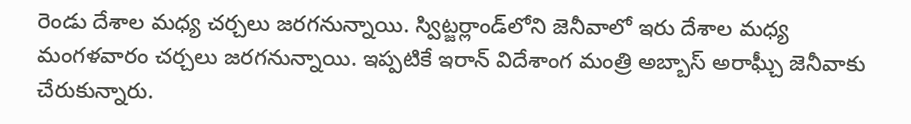రెండు దేశాల మధ్య చర్చలు జరగనున్నాయి. స్విట్జర్లాండ్‌లోని జెనీవాలో ఇరు దేశాల మధ్య మంగళవారం చర్చలు జరగనున్నాయి. ఇప్పటికే ఇరాన్ విదేశాంగ మంత్రి అబ్బాస్‌ అరాఘ్చీ జెనీవాకు చేరుకున్నారు.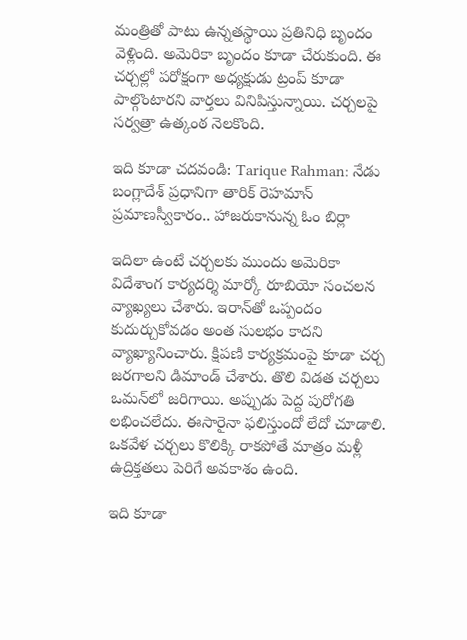మంత్రితో పాటు ఉన్నతస్థాయి ప్రతినిధి బృందం వెళ్లింది. అమెరికా బృందం కూడా చేరుకుంది. ఈ చర్చల్లో పరోక్షంగా అధ్యక్షుడు ట్రంప్ కూడా పాల్గొంటారని వార్తలు వినిపిస్తున్నాయి. చర్చలపై సర్వత్రా ఉత్కంఠ నెలకొంది.

ఇది కూడా చదవండి: Tarique Rahman: నేడు బంగ్లాదేశ్ ప్రధానిగా తారిక్ రెహమాన్ ప్రమాణస్వీకారం.. హాజరుకానున్న ఓం బిర్లా

ఇదిలా ఉంటే చర్చలకు ముందు అమెరికా విదేశాంగ కార్యదర్శి మార్కో రూబియో సంచలన వ్యాఖ్యలు చేశారు. ఇరాన్‌తో ఒప్పందం కుదుర్చుకోవడం అంత సులభం కాదని వ్యాఖ్యానించారు. క్షిపణి కార్యక్రమంపై కూడా చర్చ జరగాలని డిమాండ్ చేశారు. తొలి విడత చర్చలు ఒమన్‌లో జరిగాయి. అప్పుడు పెద్ద పురోగతి లభించలేదు. ఈసారైనా ఫలిస్తుందో లేదో చూడాలి. ఒకవేళ చర్చలు కొలిక్కి రాకపోతే మాత్రం మళ్లీ ఉద్రిక్తతలు పెరిగే అవకాశం ఉంది.

ఇది కూడా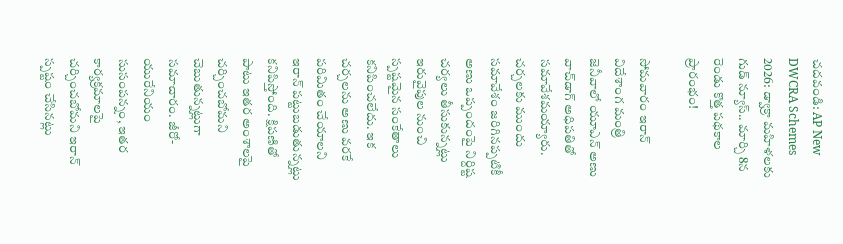చదవండి: AP New DWCRA Schemes 2026: డ్వాక్రా మహిళలకు గుడ్ న్యూస్.. మార్చి 8న రెండు కొత్త పథకాల ప్రారంభం!

సోమవారం ఇరాన్ విదేశాంగ మంత్రి జెనీవాలో యూఎన్ అణు వాచ్‌డాగ్ అధిపతితో సమావేశమయ్యారు. చర్చలకు ముందు సమావేశం జరిగినప్పటికీ అణు ఒప్పందంపై నిర్దిష్ట చర్యలు తీసుకున్నట్లు ఇరువైపుల నుంచి స్పష్టమైన సంకేతాలు కనిపించలేదు. ఇక చర్చలను అణు వరకే పరిమితం చేయాలని ఇరాన్ పట్టుబడుతున్నట్లు కనిపిస్తోంది. క్షిపణితో పాటు ఇతర అంశాలపై చర్చించబోమని చెబుతున్నట్లుగా సమాచారం. జీరో-యురేనియం సుసంపన్నం, ఇతర కార్యక్రమాలపై చర్చించబోమని ఇరాన్ స్పష్టం చేసినట్లు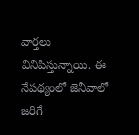వార్తలు వినిపిస్తున్నాయి. ఈ నేపథ్యంలో జెనీవాలో జరిగే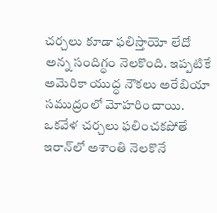చర్చలు కూడా ఫలిస్తాయో లేదో అన్న సందిగ్ధం నెలకొంది. ఇప్పటికే అమెరికా యుద్ధ నౌకలు అరేబియా సముద్రంలో మోహరించాయి. ఒకవేళ చర్చలు ఫలించకపోతే ఇరాన్‌లో అశాంతి నెలకొనే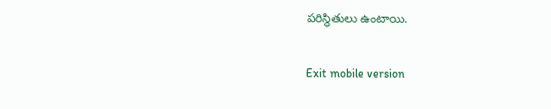పరిస్థితులు ఉంటాయి.

Exit mobile version